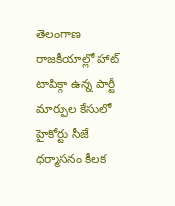తెలంగాణ రాజకీయాల్లో హాట్ టాపిక్గా ఉన్న పార్టీ మార్పుల కేసులో హైకోర్టు సీజే ధర్మాసనం కీలక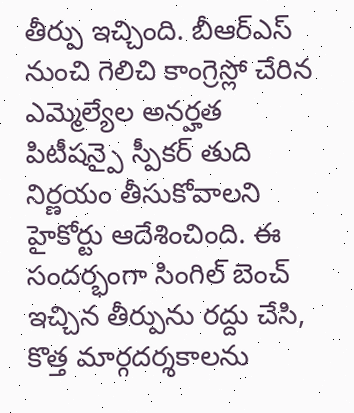తీర్పు ఇచ్చింది. బీఆర్ఎస్ నుంచి గెలిచి కాంగ్రెస్లో చేరిన ఎమ్మెల్యేల అనర్హత పిటీషన్పై స్పీకర్ తుది నిర్ణయం తీసుకోవాలని హైకోర్టు ఆదేశించింది. ఈ సందర్భంగా సింగిల్ బెంచ్ ఇచ్చిన తీర్పును రద్దు చేసి, కొత్త మార్గదర్శకాలను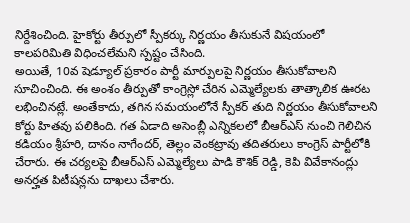నిర్దేశించింది. హైకోర్టు తీర్పులో స్పీకర్కు నిర్ణయం తీసుకునే విషయంలో కాలపరిమితి విధించలేమని స్పష్టం చేసింది.
అయితే, 10వ షెడ్యూల్ ప్రకారం పార్టీ మార్పులపై నిర్ణయం తీసుకోవాలని సూచించింది. ఈ అంశం తీర్పుతో కాంగ్రెస్లో చేరిన ఎమ్మెల్యేలకు తాత్కాలిక ఊరట లభించినట్లే. అంతేకాదు, తగిన సమయంలోనే స్పీకర్ తుది నిర్ణయం తీసుకోవాలని కోర్టు హితవు పలికింది. గత ఏడాది అసెంబ్లీ ఎన్నికలలో బీఆర్ఎస్ నుంచి గెలిచిన కడియం శ్రీహరి, దానం నాగేందర్, తెల్లం వెంకట్రావు తదితరులు కాంగ్రెస్ పార్టీలోకి చేరారు. ఈ చర్యలపై బీఆర్ఎస్ ఎమ్మెల్యేలు పాడి కౌశిక్ రెడ్డి, కెపి వివేకానంద్లు అనర్హత పిటీషన్లను దాఖలు చేశారు.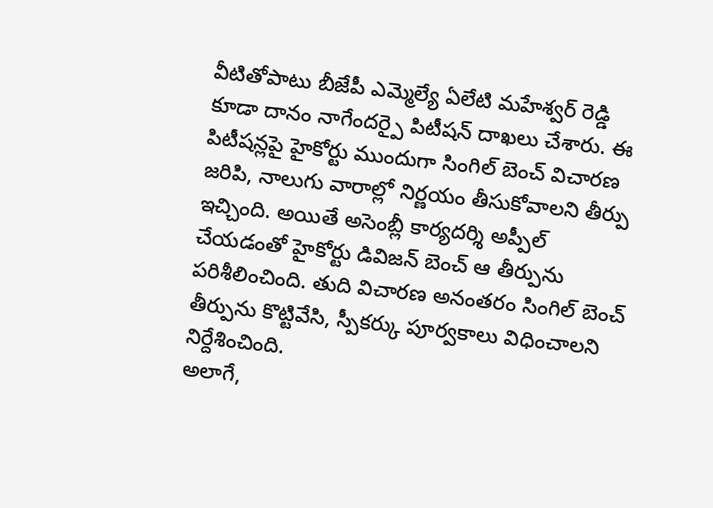వీటితోపాటు బీజేపీ ఎమ్మెల్యే ఏలేటి మహేశ్వర్ రెడ్డి కూడా దానం నాగేందర్పై పిటీషన్ దాఖలు చేశారు. ఈ పిటీషన్లపై హైకోర్టు ముందుగా సింగిల్ బెంచ్ విచారణ జరిపి, నాలుగు వారాల్లో నిర్ణయం తీసుకోవాలని తీర్పు ఇచ్చింది. అయితే అసెంబ్లీ కార్యదర్శి అప్పీల్ చేయడంతో హైకోర్టు డివిజన్ బెంచ్ ఆ తీర్పును పరిశీలించింది. తుది విచారణ అనంతరం సింగిల్ బెంచ్ తీర్పును కొట్టివేసి, స్పీకర్కు పూర్వకాలు విధించాలని నిర్దేశించింది.
అలాగే,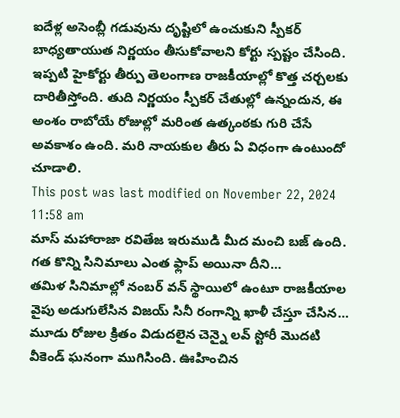ఐదేళ్ల అసెంబ్లీ గడువును దృష్టిలో ఉంచుకుని స్పీకర్ బాధ్యతాయుత నిర్ణయం తీసుకోవాలని కోర్టు స్పష్టం చేసింది. ఇప్పటి హైకోర్టు తీర్పు తెలంగాణ రాజకీయాల్లో కొత్త చర్చలకు దారితీస్తోంది. తుది నిర్ణయం స్పీకర్ చేతుల్లో ఉన్నందున, ఈ అంశం రాబోయే రోజుల్లో మరింత ఉత్కంఠకు గురి చేసే అవకాశం ఉంది. మరి నాయకుల తీరు ఏ విధంగా ఉంటుందో చూడాలి.
This post was last modified on November 22, 2024 11:58 am
మాస్ మహారాజా రవితేజ ఇరుముడి మీద మంచి బజ్ ఉంది. గత కొన్ని సినిమాలు ఎంత ఫ్లాప్ అయినా దీని…
తమిళ సినిమాల్లో నంబర్ వన్ స్థాయిలో ఉంటూ రాజకీయాల వైపు అడుగులేసిన విజయ్ సినీ రంగాన్ని ఖాళీ చేస్తూ చేసిన…
మూడు రోజుల క్రితం విడుదలైన చెన్నై లవ్ స్టోరీ మొదటి వీకెండ్ ఘనంగా ముగిసింది. ఊహించిన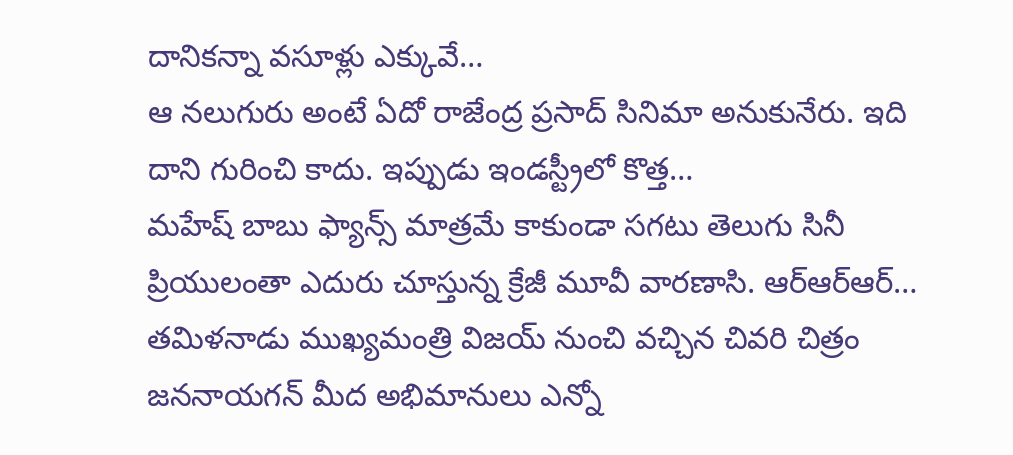దానికన్నా వసూళ్లు ఎక్కువే…
ఆ నలుగురు అంటే ఏదో రాజేంద్ర ప్రసాద్ సినిమా అనుకునేరు. ఇది దాని గురించి కాదు. ఇప్పుడు ఇండస్ట్రీలో కొత్త…
మహేష్ బాబు ఫ్యాన్స్ మాత్రమే కాకుండా సగటు తెలుగు సినీ ప్రియులంతా ఎదురు చూస్తున్న క్రేజీ మూవీ వారణాసి. ఆర్ఆర్ఆర్…
తమిళనాడు ముఖ్యమంత్రి విజయ్ నుంచి వచ్చిన చివరి చిత్రం జననాయగన్ మీద అభిమానులు ఎన్నో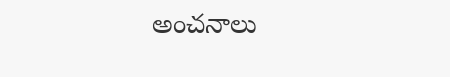అంచనాలు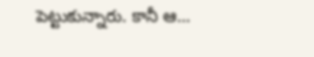పెట్టుకున్నారు. కానీ ఆ…